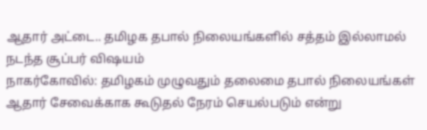ஆதார் அட்டை.. தமிழக தபால் நிலையங்களில் சத்தம் இல்லாமல் நடந்த சூப்பர் விஷயம்
நாகர்கோவில்: தமிழகம் முழுவதும் தலைமை தபால் நிலையங்கள் ஆதார் சேவைக்காக கூடுதல் நேரம் செயல்படும் என்று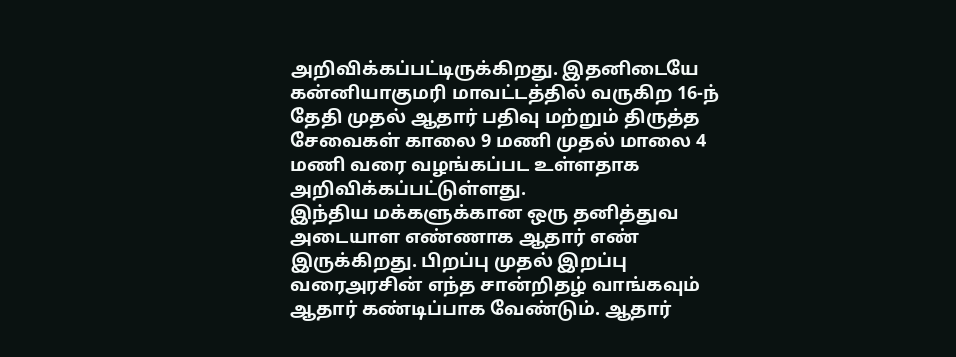அறிவிக்கப்பட்டிருக்கிறது. இதனிடையே கன்னியாகுமரி மாவட்டத்தில் வருகிற 16-ந் தேதி முதல் ஆதார் பதிவு மற்றும் திருத்த சேவைகள் காலை 9 மணி முதல் மாலை 4 மணி வரை வழங்கப்பட உள்ளதாக அறிவிக்கப்பட்டுள்ளது.
இந்திய மக்களுக்கான ஒரு தனித்துவ அடையாள எண்ணாக ஆதார் எண் இருக்கிறது. பிறப்பு முதல் இறப்பு வரைஅரசின் எந்த சான்றிதழ் வாங்கவும் ஆதார் கண்டிப்பாக வேண்டும். ஆதார்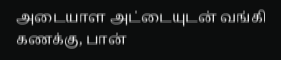அடையாள அட்டையுடன் வங்கி கணக்கு, பான்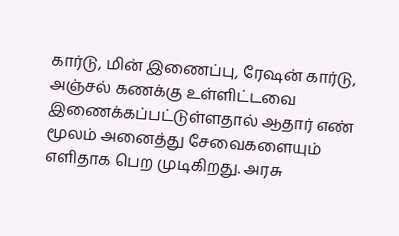கார்டு, மின் இணைப்பு, ரேஷன் கார்டு, அஞ்சல் கணக்கு உள்ளிட்டவை இணைக்கப்பட்டுள்ளதால் ஆதார் எண் மூலம் அனைத்து சேவைகளையும் எளிதாக பெற முடிகிறது. அரசு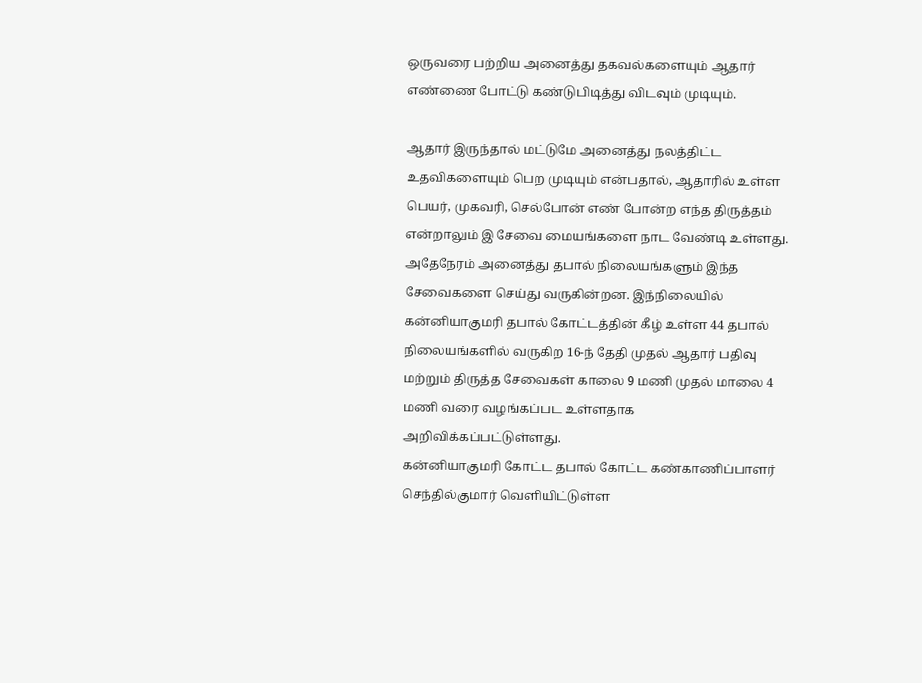ஒருவரை பற்றிய அனைத்து தகவல்களையும் ஆதார் எண்ணை போட்டு கண்டுபிடித்து விடவும் முடியும்.

ஆதார் இருந்தால் மட்டுமே அனைத்து நலத்திட்ட உதவிகளையும் பெற முடியும் என்பதால், ஆதாரில் உள்ள பெயர், முகவரி, செல்போன் எண் போன்ற எந்த திருத்தம் என்றாலும் இ சேவை மையங்களை நாட வேண்டி உள்ளது. அதேநேரம் அனைத்து தபால் நிலையங்களும் இந்த சேவைகளை செய்து வருகின்றன. இந்நிலையில் கன்னியாகுமரி தபால் கோட்டத்தின் கீழ் உள்ள 44 தபால் நிலையங்களில் வருகிற 16-ந் தேதி முதல் ஆதார் பதிவு மற்றும் திருத்த சேவைகள் காலை 9 மணி முதல் மாலை 4 மணி வரை வழங்கப்பட உள்ளதாக அறிவிக்கப்பட்டுள்ளது.
கன்னியாகுமரி கோட்ட தபால் கோட்ட கண்காணிப்பாளர் செந்தில்குமார் வெளியிட்டுள்ள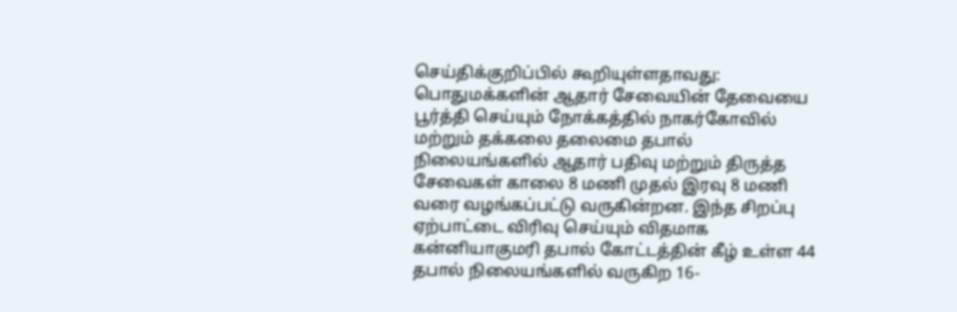செய்திக்குறிப்பில் கூறியுள்ளதாவது: பொதுமக்களின் ஆதார் சேவையின் தேவையை பூர்த்தி செய்யும் நோக்கத்தில் நாகர்கோவில் மற்றும் தக்கலை தலைமை தபால் நிலையங்களில் ஆதார் பதிவு மற்றும் திருத்த சேவைகள் காலை 8 மணி முதல் இரவு 8 மணி வரை வழங்கப்பட்டு வருகின்றன. இந்த சிறப்பு ஏற்பாட்டை விரிவு செய்யும் விதமாக கன்னியாகுமரி தபால் கோட்டத்தின் கீழ் உள்ள 44 தபால் நிலையங்களில் வருகிற 16-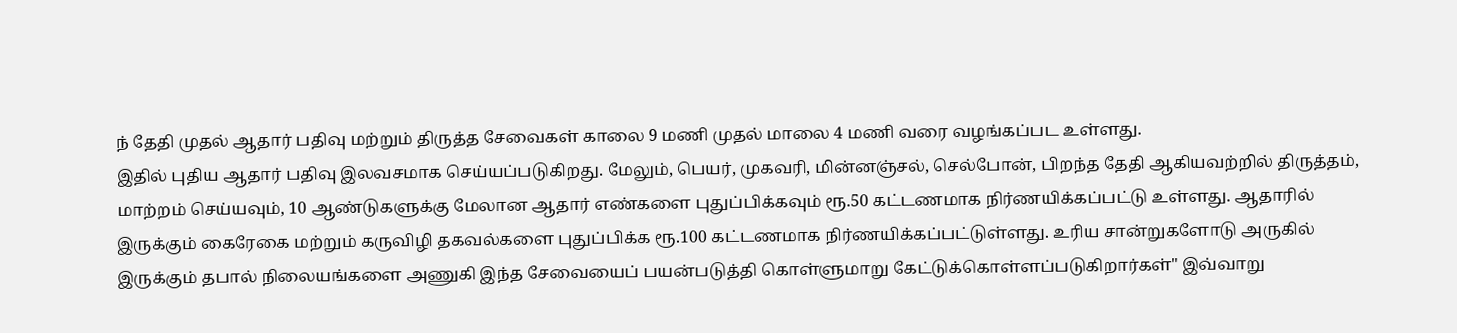ந் தேதி முதல் ஆதார் பதிவு மற்றும் திருத்த சேவைகள் காலை 9 மணி முதல் மாலை 4 மணி வரை வழங்கப்பட உள்ளது.
இதில் புதிய ஆதார் பதிவு இலவசமாக செய்யப்படுகிறது. மேலும், பெயர், முகவரி, மின்னஞ்சல், செல்போன், பிறந்த தேதி ஆகியவற்றில் திருத்தம், மாற்றம் செய்யவும், 10 ஆண்டுகளுக்கு மேலான ஆதார் எண்களை புதுப்பிக்கவும் ரூ.50 கட்டணமாக நிர்ணயிக்கப்பட்டு உள்ளது. ஆதாரில் இருக்கும் கைரேகை மற்றும் கருவிழி தகவல்களை புதுப்பிக்க ரூ.100 கட்டணமாக நிர்ணயிக்கப்பட்டுள்ளது. உரிய சான்றுகளோடு அருகில் இருக்கும் தபால் நிலையங்களை அணுகி இந்த சேவையைப் பயன்படுத்தி கொள்ளுமாறு கேட்டுக்கொள்ளப்படுகிறார்கள்" இவ்வாறு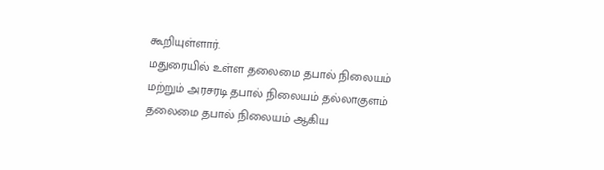கூறியுள்ளார்.
மதுரையில் உள்ள தலைமை தபால் நிலையம் மற்றும் அரசரடி தபால் நிலையம் தல்லாகுளம் தலைமை தபால் நிலையம் ஆகிய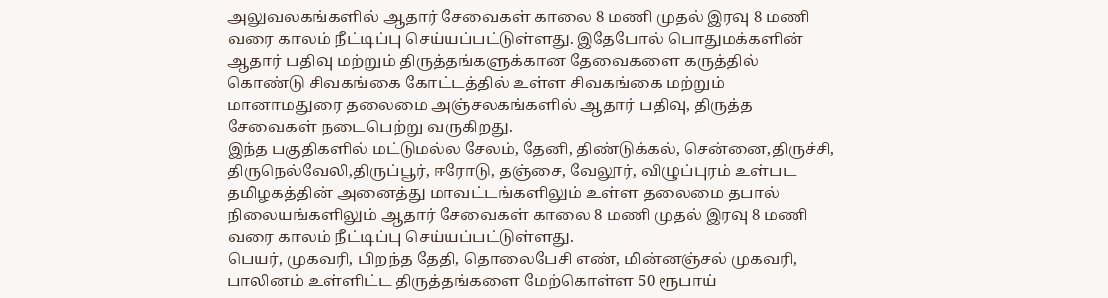அலுவலகங்களில் ஆதார் சேவைகள் காலை 8 மணி முதல் இரவு 8 மணி வரை காலம் நீட்டிப்பு செய்யப்பட்டுள்ளது. இதேபோல் பொதுமக்களின் ஆதார் பதிவு மற்றும் திருத்தங்களுக்கான தேவைகளை கருத்தில் கொண்டு சிவகங்கை கோட்டத்தில் உள்ள சிவகங்கை மற்றும் மானாமதுரை தலைமை அஞ்சலகங்களில் ஆதார் பதிவு, திருத்த சேவைகள் நடைபெற்று வருகிறது.
இந்த பகுதிகளில் மட்டுமல்ல சேலம், தேனி, திண்டுக்கல், சென்னை,திருச்சி, திருநெல்வேலி,திருப்பூர், ஈரோடு, தஞ்சை, வேலூர், விழுப்புரம் உள்பட தமிழகத்தின் அனைத்து மாவட்டங்களிலும் உள்ள தலைமை தபால் நிலையங்களிலும் ஆதார் சேவைகள் காலை 8 மணி முதல் இரவு 8 மணி வரை காலம் நீட்டிப்பு செய்யப்பட்டுள்ளது.
பெயர், முகவரி, பிறந்த தேதி, தொலைபேசி எண், மின்னஞ்சல் முகவரி, பாலினம் உள்ளிட்ட திருத்தங்களை மேற்கொள்ள 50 ரூபாய்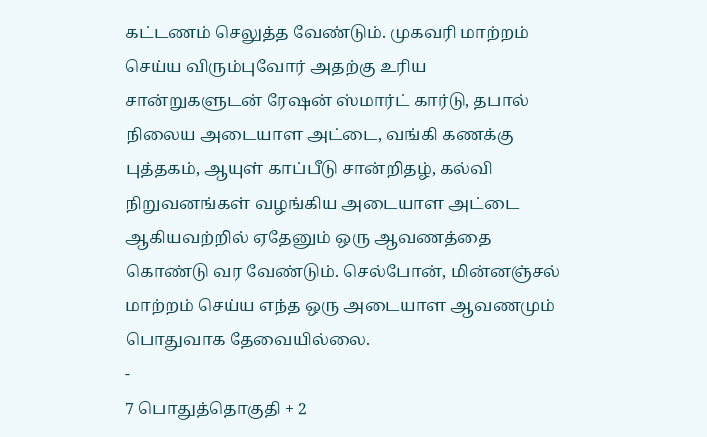கட்டணம் செலுத்த வேண்டும். முகவரி மாற்றம் செய்ய விரும்புவோர் அதற்கு உரிய சான்றுகளுடன் ரேஷன் ஸ்மார்ட் கார்டு, தபால் நிலைய அடையாள அட்டை, வங்கி கணக்கு புத்தகம், ஆயுள் காப்பீடு சான்றிதழ், கல்வி நிறுவனங்கள் வழங்கிய அடையாள அட்டை ஆகியவற்றில் ஏதேனும் ஒரு ஆவணத்தை கொண்டு வர வேண்டும். செல்போன், மின்னஞ்சல் மாற்றம் செய்ய எந்த ஒரு அடையாள ஆவணமும் பொதுவாக தேவையில்லை.
-
7 பொதுத்தொகுதி + 2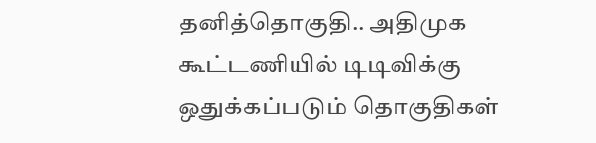தனித்தொகுதி.. அதிமுக கூட்டணியில் டிடிவிக்கு ஒதுக்கப்படும் தொகுதிகள்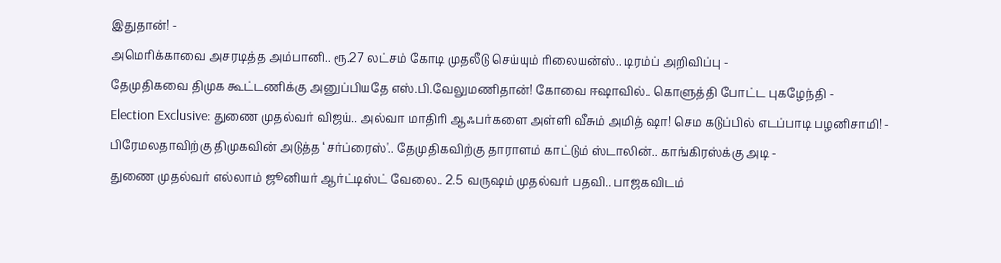இதுதான்! -
அமெரிக்காவை அசரடித்த அம்பானி.. ரூ.27 லட்சம் கோடி முதலீடு செய்யும் ரிலையன்ஸ்.. டிரம்ப் அறிவிப்பு -
தேமுதிகவை திமுக கூட்டணிக்கு அனுப்பியதே எஸ்.பி.வேலுமணிதான்! கோவை ஈஷாவில்.. கொளுத்தி போட்ட புகழேந்தி -
Election Exclusive: துணை முதல்வர் விஜய்.. அல்வா மாதிரி ஆஃபர்களை அள்ளி வீசும் அமித் ஷா! செம கடுப்பில் எடப்பாடி பழனிசாமி! -
பிரேமலதாவிற்கு திமுகவின் அடுத்த ‘சர்ப்ரைஸ்'.. தேமுதிகவிற்கு தாராளம் காட்டும் ஸ்டாலின்.. காங்கிரஸ்க்கு அடி -
துணை முதல்வர் எல்லாம் ஜூனியர் ஆர்ட்டிஸ்ட் வேலை.. 2.5 வருஷம் முதல்வர் பதவி.. பாஜகவிடம்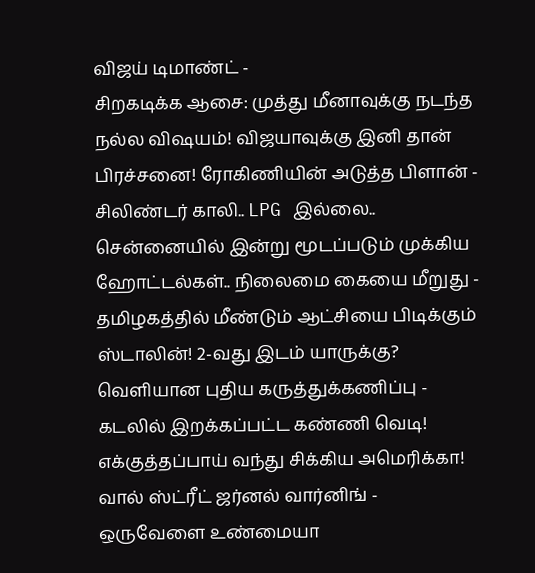விஜய் டிமாண்ட் -
சிறகடிக்க ஆசை: முத்து மீனாவுக்கு நடந்த நல்ல விஷயம்! விஜயாவுக்கு இனி தான் பிரச்சனை! ரோகிணியின் அடுத்த பிளான் -
சிலிண்டர் காலி.. LPG இல்லை.. சென்னையில் இன்று மூடப்படும் முக்கிய ஹோட்டல்கள்.. நிலைமை கையை மீறுது -
தமிழகத்தில் மீண்டும் ஆட்சியை பிடிக்கும் ஸ்டாலின்! 2-வது இடம் யாருக்கு? வெளியான புதிய கருத்துக்கணிப்பு -
கடலில் இறக்கப்பட்ட கண்ணி வெடி! எக்குத்தப்பாய் வந்து சிக்கிய அமெரிக்கா! வால் ஸ்ட்ரீட் ஜர்னல் வார்னிங் -
ஒருவேளை உண்மையா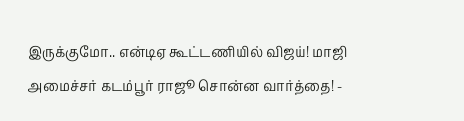இருக்குமோ.. என்டிஏ கூட்டணியில் விஜய்! மாஜி அமைச்சர் கடம்பூர் ராஜூ சொன்ன வார்த்தை! -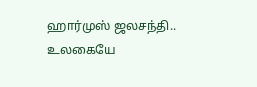ஹார்முஸ் ஜலசந்தி.. உலகையே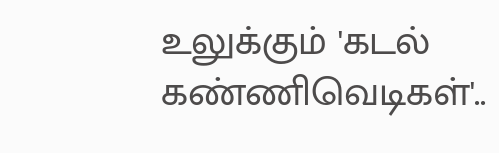உலுக்கும் 'கடல் கண்ணிவெடிகள்'..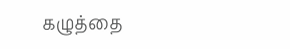கழுத்தை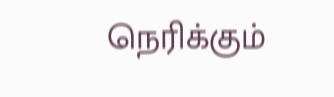நெரிக்கும்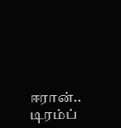ஈரான்.. டிரம்ப்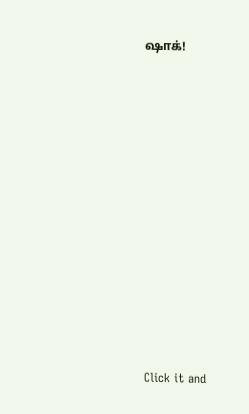ஷாக்!












Click it and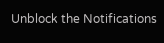Unblock the Notifications